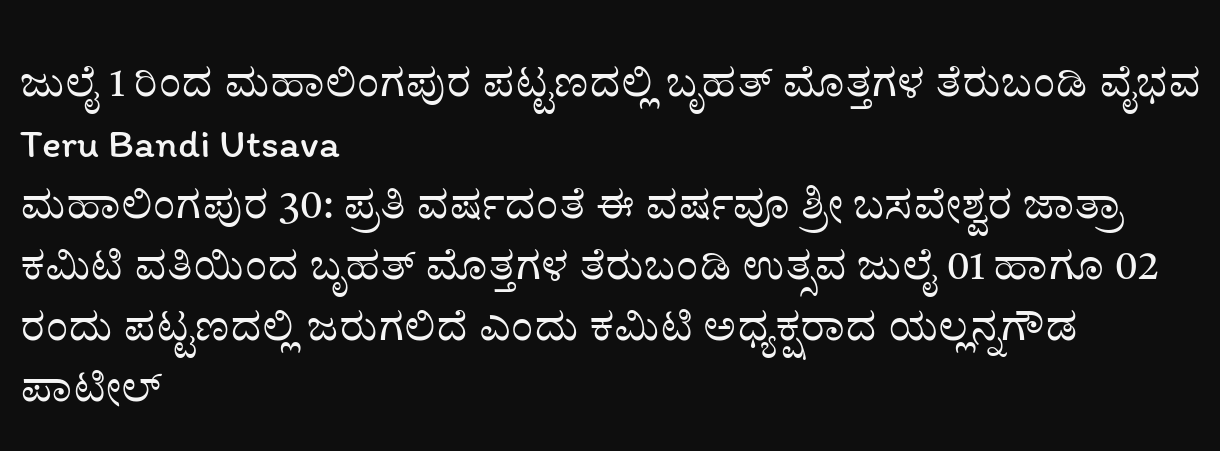ಜುಲೈ 1 ರಿಂದ ಮಹಾಲಿಂಗಪುರ ಪಟ್ಟಣದಲ್ಲಿ ಬೃಹತ್ ಮೊತ್ತಗಳ ತೆರುಬಂಡಿ ವೈಭವ
Teru Bandi Utsava
ಮಹಾಲಿಂಗಪುರ 30: ಪ್ರತಿ ವರ್ಷದಂತೆ ಈ ವರ್ಷವೂ ಶ್ರೀ ಬಸವೇಶ್ವರ ಜಾತ್ರಾ ಕಮಿಟಿ ವತಿಯಿಂದ ಬೃಹತ್ ಮೊತ್ತಗಳ ತೆರುಬಂಡಿ ಉತ್ಸವ ಜುಲೈ 01 ಹಾಗೂ 02 ರಂದು ಪಟ್ಟಣದಲ್ಲಿ ಜರುಗಲಿದೆ ಎಂದು ಕಮಿಟಿ ಅಧ್ಯಕ್ಷರಾದ ಯಲ್ಲನ್ನಗೌಡ ಪಾಟೀಲ್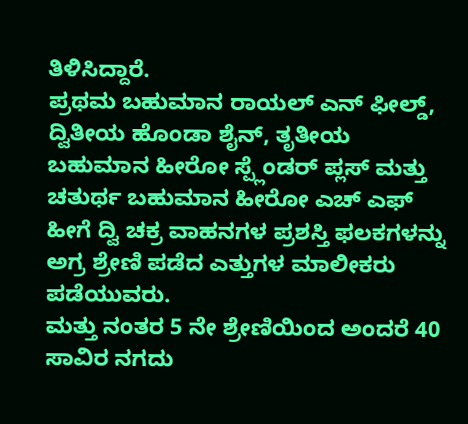ತಿಳಿಸಿದ್ದಾರೆ.
ಪ್ರಥಮ ಬಹುಮಾನ ರಾಯಲ್ ಎನ್ ಫೀಲ್ಡ್, ದ್ವಿತೀಯ ಹೊಂಡಾ ಶೈನ್, ತೃತೀಯ ಬಹುಮಾನ ಹೀರೋ ಸ್ಪ್ಲೆಂಡರ್ ಪ್ಲಸ್ ಮತ್ತು ಚತುರ್ಥ ಬಹುಮಾನ ಹೀರೋ ಎಚ್ ಎಫ್ ಹೀಗೆ ದ್ವಿ ಚಕ್ರ ವಾಹನಗಳ ಪ್ರಶಸ್ತಿ ಫಲಕಗಳನ್ನು ಅಗ್ರ ಶ್ರೇಣಿ ಪಡೆದ ಎತ್ತುಗಳ ಮಾಲೀಕರು ಪಡೆಯುವರು.
ಮತ್ತು ನಂತರ 5 ನೇ ಶ್ರೇಣಿಯಿಂದ ಅಂದರೆ 40 ಸಾವಿರ ನಗದು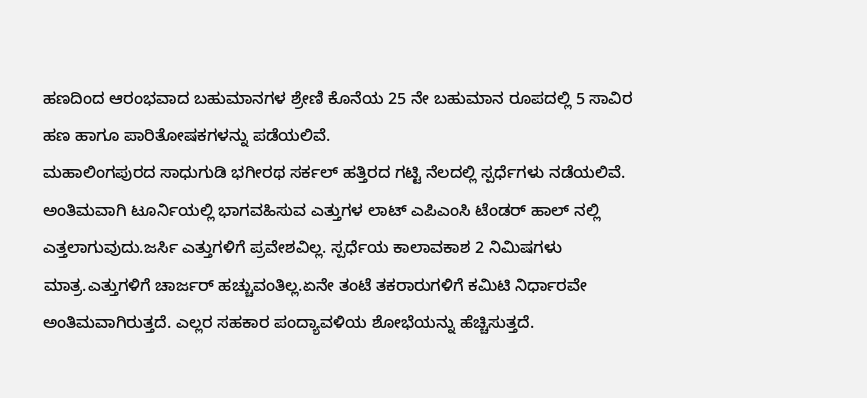ಹಣದಿಂದ ಆರಂಭವಾದ ಬಹುಮಾನಗಳ ಶ್ರೇಣಿ ಕೊನೆಯ 25 ನೇ ಬಹುಮಾನ ರೂಪದಲ್ಲಿ 5 ಸಾವಿರ ಹಣ ಹಾಗೂ ಪಾರಿತೋಷಕಗಳನ್ನು ಪಡೆಯಲಿವೆ.
ಮಹಾಲಿಂಗಪುರದ ಸಾಧುಗುಡಿ ಭಗೀರಥ ಸರ್ಕಲ್ ಹತ್ತಿರದ ಗಟ್ಟಿ ನೆಲದಲ್ಲಿ ಸ್ಪರ್ಧೆಗಳು ನಡೆಯಲಿವೆ. ಅಂತಿಮವಾಗಿ ಟೂರ್ನಿಯಲ್ಲಿ ಭಾಗವಹಿಸುವ ಎತ್ತುಗಳ ಲಾಟ್ ಎಪಿಎಂಸಿ ಟೆಂಡರ್ ಹಾಲ್ ನಲ್ಲಿ ಎತ್ತಲಾಗುವುದು.ಜರ್ಸಿ ಎತ್ತುಗಳಿಗೆ ಪ್ರವೇಶವಿಲ್ಲ. ಸ್ಪರ್ಧೆಯ ಕಾಲಾವಕಾಶ 2 ನಿಮಿಷಗಳು ಮಾತ್ರ.ಎತ್ತುಗಳಿಗೆ ಚಾರ್ಜರ್ ಹಚ್ಚುವಂತಿಲ್ಲ.ಏನೇ ತಂಟೆ ತಕರಾರುಗಳಿಗೆ ಕಮಿಟಿ ನಿರ್ಧಾರವೇ ಅಂತಿಮವಾಗಿರುತ್ತದೆ. ಎಲ್ಲರ ಸಹಕಾರ ಪಂದ್ಯಾವಳಿಯ ಶೋಭೆಯನ್ನು ಹೆಚ್ಚಿಸುತ್ತದೆ.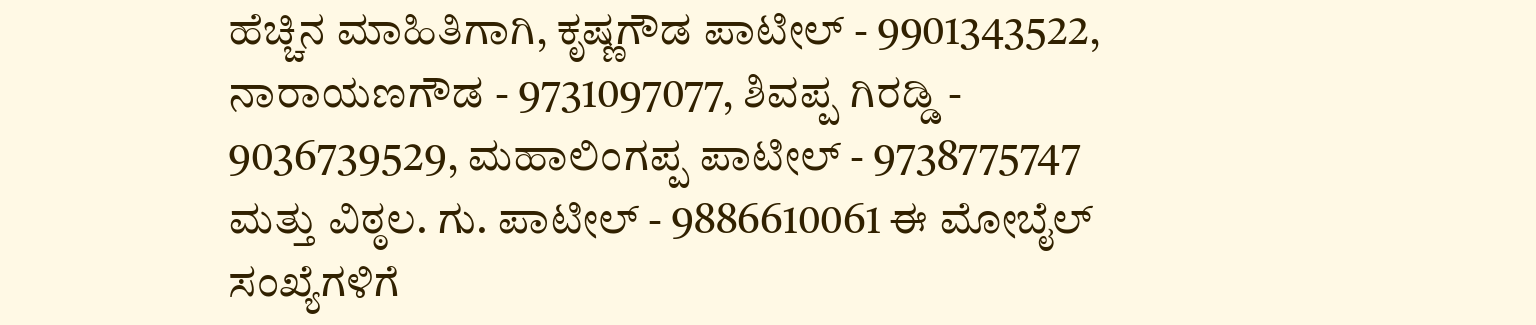ಹೆಚ್ಚಿನ ಮಾಹಿತಿಗಾಗಿ, ಕೃಷ್ಣಗೌಡ ಪಾಟೀಲ್ - 9901343522, ನಾರಾಯಣಗೌಡ - 9731097077, ಶಿವಪ್ಪ ಗಿರಡ್ಡಿ - 9036739529, ಮಹಾಲಿಂಗಪ್ಪ ಪಾಟೀಲ್ - 9738775747 ಮತ್ತು ವಿಠ್ಠಲ. ಗು. ಪಾಟೀಲ್ - 9886610061 ಈ ಮೋಬೈಲ್ ಸಂಖ್ಯೆಗಳಿಗೆ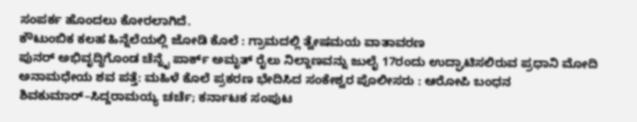ಸಂಪರ್ಕ ಹೊಂದಲು ಕೋರಲಾಗಿದೆ.
ಕೌಟುಂಬಿಕ ಕಲಹ ಹಿನ್ನೆಲೆಯಲ್ಲಿ ಜೋಡಿ ಕೊಲೆ : ಗ್ರಾಮದಲ್ಲಿ ತ್ವೇಷಮಯ ವಾತಾವರಣ
ಪುನರ್ ಅಭಿವೃದ್ಧಿಗೊಂಡ ಚೆನ್ನೈ ಪಾರ್ಕ್ ಅಮೃತ್ ರೈಲು ನಿಲ್ದಾಣವನ್ನು ಜುಲೈ 17ರಂದು ಉದ್ಘಾಟಿಸಲಿರುವ ಪ್ರಧಾನಿ ಮೋದಿ
ಅನಾಮಧೇಯ ಶವ ಪತ್ತೆ: ಮಹಿಳೆ ಕೊಲೆ ಪ್ರಕರಣ ಭೇದಿಸಿದ ಸಂಕೇಶ್ವರ ಪೊಲೀಸರು : ಆರೋಪಿ ಬಂಧನ
ಶಿವಕುಮಾರ್–ಸಿದ್ದರಾಮಯ್ಯ ಚರ್ಚೆ; ಕರ್ನಾಟಕ ಸಂಪುಟ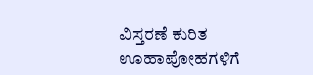ವಿಸ್ತರಣೆ ಕುರಿತ ಊಹಾಪೋಹಗಳಿಗೆ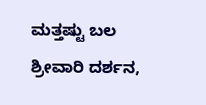ಮತ್ತಷ್ಟು ಬಲ
ಶ್ರೀವಾರಿ ದರ್ಶನ,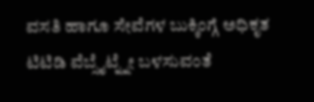ವಸತಿ ಹಾಗೂ ಸೇವೆಗಳ ಬುಕ್ಕಿಂಗ್ಗೆ ಅಧಿಕೃತ ಟಿಟಿಡಿ ವೆಬ್ಸೈಟ್ನ್ನೇ ಬಳಸುವಂತೆ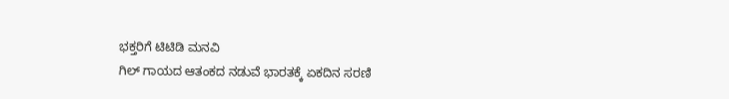ಭಕ್ತರಿಗೆ ಟಿಟಿಡಿ ಮನವಿ
ಗಿಲ್ ಗಾಯದ ಆತಂಕದ ನಡುವೆ ಭಾರತಕ್ಕೆ ಏಕದಿನ ಸರಣಿ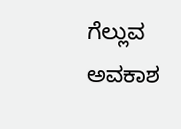ಗೆಲ್ಲುವ ಅವಕಾಶ